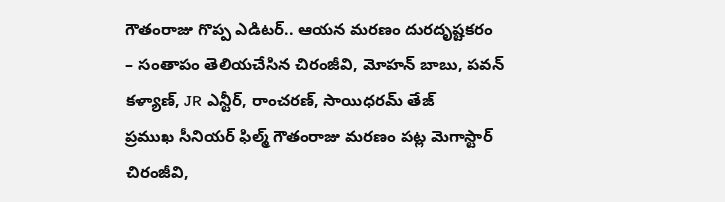గౌతంరాజు గొప్ప ఎడిటర్.. ఆయన మరణం దురదృష్టకరం
– సంతాపం తెలియచేసిన చిరంజీవి, మోహన్ బాబు, పవన్ కళ్యాణ్, JR ఎన్టీర్, రాంచరణ్, సాయిధరమ్ తేజ్
ప్రముఖ సీనియర్ ఫిల్మ్ గౌతంరాజు మరణం పట్ల మెగాస్టార్ చిరంజీవి,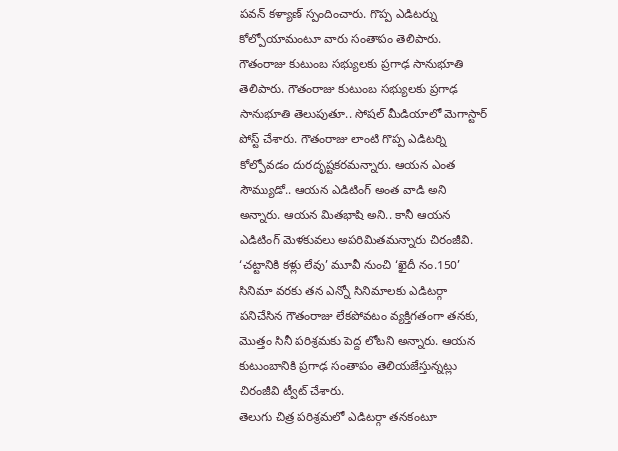పవన్ కళ్యాణ్ స్పందించారు. గొప్ప ఎడిటర్ను కోల్పోయామంటూ వారు సంతాపం తెలిపారు. గౌతంరాజు కుటుంబ సభ్యులకు ప్రగాఢ సానుభూతి తెలిపారు. గౌతంరాజు కుటుంబ సభ్యులకు ప్రగాఢ సానుభూతి తెలుపుతూ.. సోషల్ మీడియాలో మెగాస్టార్ పోస్ట్ చేశారు. గౌతంరాజు లాంటి గొప్ప ఎడిటర్ని కోల్పోవడం దురదృష్టకరమన్నారు. ఆయన ఎంత సౌమ్యుడో.. ఆయన ఎడిటింగ్ అంత వాడి అని అన్నారు. ఆయన మితభాషి అని.. కానీ ఆయన ఎడిటింగ్ మెళకువలు అపరిమితమన్నారు చిరంజీవి. ‘చట్టానికి కళ్లు లేవు’ మూవీ నుంచి ‘ఖైదీ నం.150’ సినిమా వరకు తన ఎన్నో సినిమాలకు ఎడిటర్గా పనిచేసిన గౌతంరాజు లేకపోవటం వ్యక్తిగతంగా తనకు, మొత్తం సినీ పరిశ్రమకు పెద్ద లోటని అన్నారు. ఆయన కుటుంబానికి ప్రగాఢ సంతాపం తెలియజేస్తున్నట్లు చిరంజీవి ట్వీట్ చేశారు.
తెలుగు చిత్ర పరిశ్రమలో ఎడిటర్గా తనకంటూ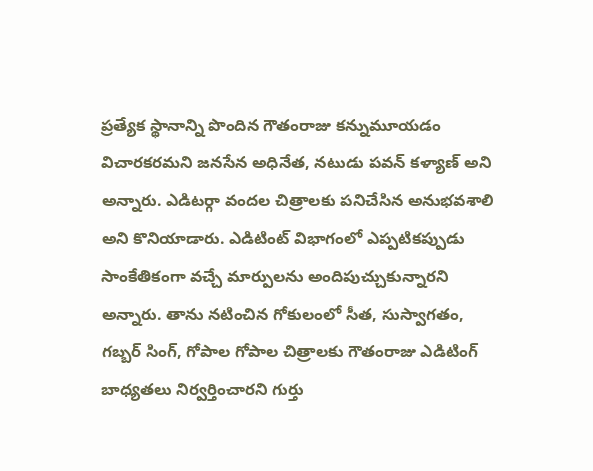ప్రత్యేక స్థానాన్ని పొందిన గౌతంరాజు కన్నుమూయడం విచారకరమని జనసేన అధినేత, నటుడు పవన్ కళ్యాణ్ అని అన్నారు. ఎడిటర్గా వందల చిత్రాలకు పనిచేసిన అనుభవశాలి అని కొనియాడారు. ఎడిటింట్ విభాగంలో ఎప్పటికప్పుడు సాంకేతికంగా వచ్చే మార్పులను అందిపుచ్చుకున్నారని అన్నారు. తాను నటించిన గోకులంలో సీత, సుస్వాగతం, గబ్బర్ సింగ్, గోపాల గోపాల చిత్రాలకు గౌతంరాజు ఎడిటింగ్ బాధ్యతలు నిర్వర్తించారని గుర్తు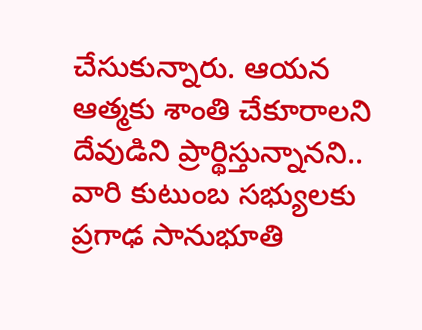చేసుకున్నారు. ఆయన ఆత్మకు శాంతి చేకూరాలని దేవుడిని ప్రార్థిస్తున్నానని.. వారి కుటుంబ సభ్యులకు ప్రగాఢ సానుభూతి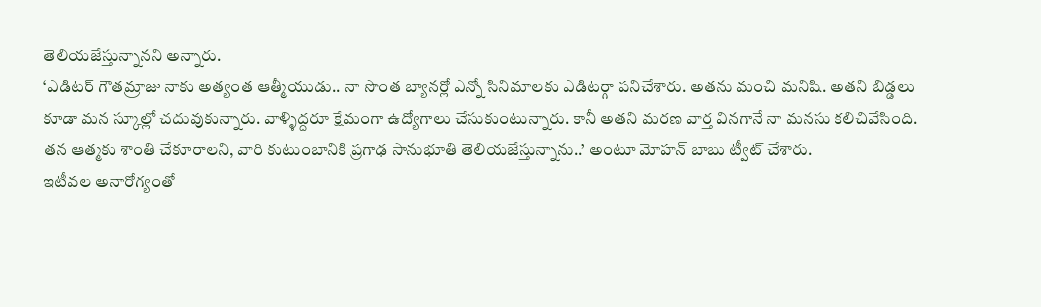తెలియజేస్తున్నానని అన్నారు.
‘ఎడిటర్ గౌతమ్రాజు నాకు అత్యంత ఆత్మీయుడు.. నా సొంత బ్యానర్లో ఎన్నో సినిమాలకు ఎడిటర్గా పనిచేశారు. అతను మంచి మనిషి. అతని బిడ్డలు కూడా మన స్కూల్లో చదువుకున్నారు. వాళ్ళిద్దరూ క్షేమంగా ఉద్యోగాలు చేసుకుంటున్నారు. కానీ అతని మరణ వార్త వినగానే నా మనసు కలిచివేసింది. తన ఆత్మకు శాంతి చేకూరాలని, వారి కుటుంబానికి ప్రగాఢ సానుభూతి తెలియజేస్తున్నాను..’ అంటూ మోహన్ బాబు ట్వీట్ చేశారు.
ఇటీవల అనారోగ్యంతో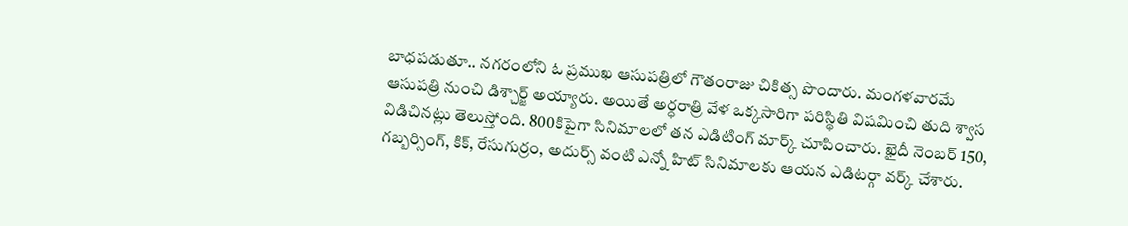బాధపడుతూ.. నగరంలోని ఓ ప్రముఖ ఆసుపత్రిలో గౌతంరాజు చికిత్స పొందారు. మంగళవారమే ఆసుపత్రి నుంచి డిశ్చార్జ్ అయ్యారు. అయితే అర్ధరాత్రి వేళ ఒక్కసారిగా పరిస్థితి విషమించి తుది శ్వాస విడిచినట్లు తెలుస్తోంది. 800కిపైగా సినిమాలలో తన ఎడిటింగ్ మార్క్ చూపించారు. ఖైదీ నెంబర్ 150, గబ్బర్సింగ్, కిక్, రేసుగుర్రం, అదుర్స్ వంటి ఎన్నో హిట్ సినిమాలకు ఆయన ఎడిటర్గా వర్క్ చేశారు.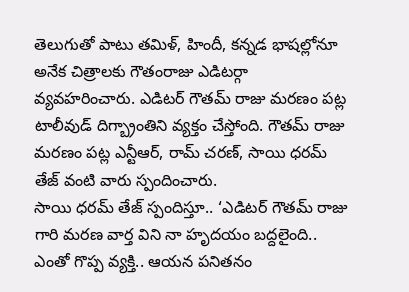తెలుగుతో పాటు తమిళ్, హిందీ, కన్నడ భాషల్లోనూ అనేక చిత్రాలకు గౌతంరాజు ఎడిటర్గా వ్యవహరించారు. ఎడిటర్ గౌతమ్ రాజు మరణం పట్ల టాలీవుడ్ దిగ్బ్రాంతిని వ్యక్తం చేస్తోంది. గౌతమ్ రాజు మరణం పట్ల ఎన్టీఆర్, రామ్ చరణ్, సాయి ధరమ్ తేజ్ వంటి వారు స్పందించారు.
సాయి ధరమ్ తేజ్ స్పందిస్తూ.. ‘ఎడిటర్ గౌతమ్ రాజు గారి మరణ వార్త విని నా హృదయం బద్దలైంది.. ఎంతో గొప్ప వ్యక్తి.. ఆయన పనితనం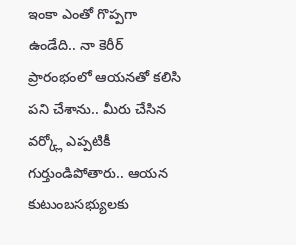ఇంకా ఎంతో గొప్పగా ఉండేది.. నా కెరీర్ ప్రారంభంలో ఆయనతో కలిసి పని చేశాను.. మీరు చేసిన వర్క్లో ఎప్పటికీ గుర్తుండిపోతారు.. ఆయన కుటుంబసభ్యులకు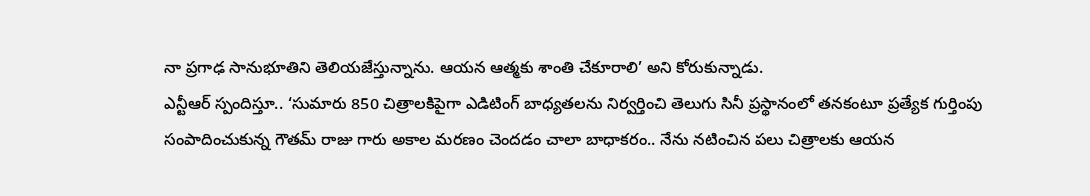నా ప్రగాఢ సానుభూతిని తెలియజేస్తున్నాను. ఆయన ఆత్మకు శాంతి చేకూరాలి’ అని కోరుకున్నాడు.
ఎన్టీఆర్ స్పందిస్తూ.. ‘సుమారు 850 చిత్రాలకిపైగా ఎడిటింగ్ బాధ్యతలను నిర్వర్తించి తెలుగు సినీ ప్రస్థానంలో తనకంటూ ప్రత్యేక గుర్తింపు సంపాదించుకున్న గౌతమ్ రాజు గారు అకాల మరణం చెందడం చాలా బాధాకరం.. నేను నటించిన పలు చిత్రాలకు ఆయన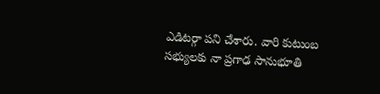ఎడిటర్గా పని చేశారు. వారి కుటుంబ సభ్యులకు నా ప్రగాఢ సానుభూతి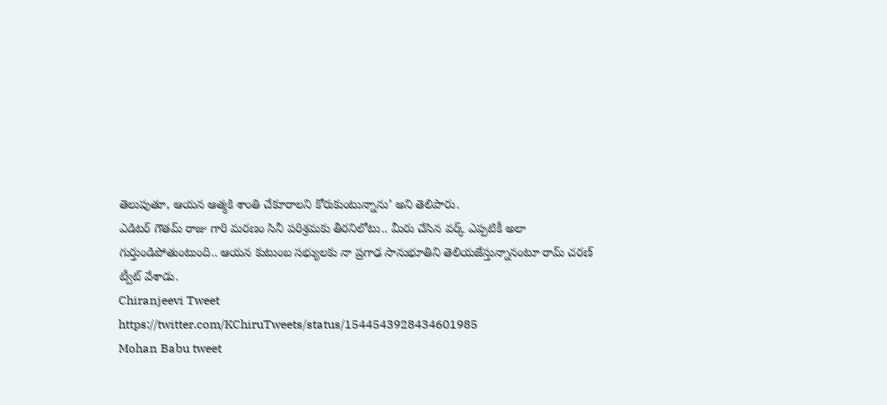తెలుపుతూ, ఆయన ఆత్మకి శాంతి చేకూరాలని కోరుకుంటున్నాను’ అని తెలిపారు.
ఎడిటర్ గౌతమ్ రాజు గారి మరణం సినీ పరిశ్రమకు తీరనిలోటు.. మీరు చేసిన వర్క్ ఎప్పటికీ అలా గుర్తుండిపోతుంటుంది.. ఆయన కుటుంబ సభ్యులకు నా ప్రగాఢ సానుభూతిని తెలియజేస్తున్నానంటూ రామ్ చరణ్ ట్వీట్ వేశాడు.
Chiranjeevi Tweet
https://twitter.com/KChiruTweets/status/1544543928434601985
Mohan Babu tweet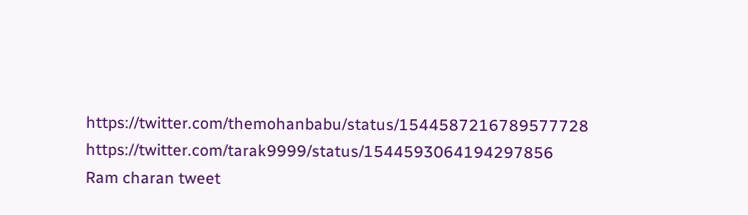https://twitter.com/themohanbabu/status/1544587216789577728
https://twitter.com/tarak9999/status/1544593064194297856
Ram charan tweet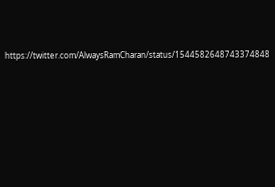https://twitter.com/AlwaysRamCharan/status/1544582648743374848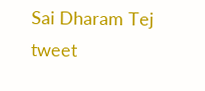Sai Dharam Tej tweet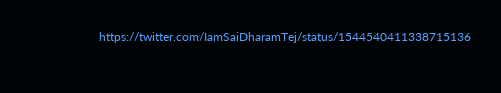https://twitter.com/IamSaiDharamTej/status/1544540411338715136